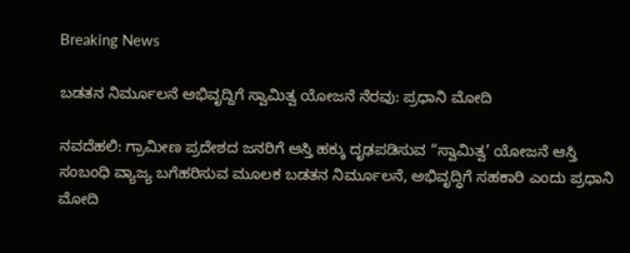Breaking News

ಬಡತನ ನಿರ್ಮೂಲನೆ ಅಭಿವೃದ್ದಿಗೆ ಸ್ವಾಮಿತ್ವ ಯೋಜನೆ ನೆರವು: ಪ್ರಧಾನಿ ಮೋದಿ

ನವದೆಹಲಿ: ಗ್ರಾಮೀಣ ಪ್ರದೇಶದ ಜನರಿಗೆ ಆಸ್ತಿ ಹಕ್ಕು ದೃಢಪಡಿಸುವ “ಸ್ವಾಮಿತ್ವ’ ಯೋಜನೆ ಆಸ್ತಿ ಸಂಬಂಧಿ ವ್ಯಾಜ್ಯ ಬಗೆಹರಿಸುವ ಮೂಲಕ ಬಡತನ ನಿರ್ಮೂಲನೆ, ಅಭಿವೃದ್ಧಿಗೆ ಸಹಕಾರಿ ಎಂದು ಪ್ರಧಾನಿ ಮೋದಿ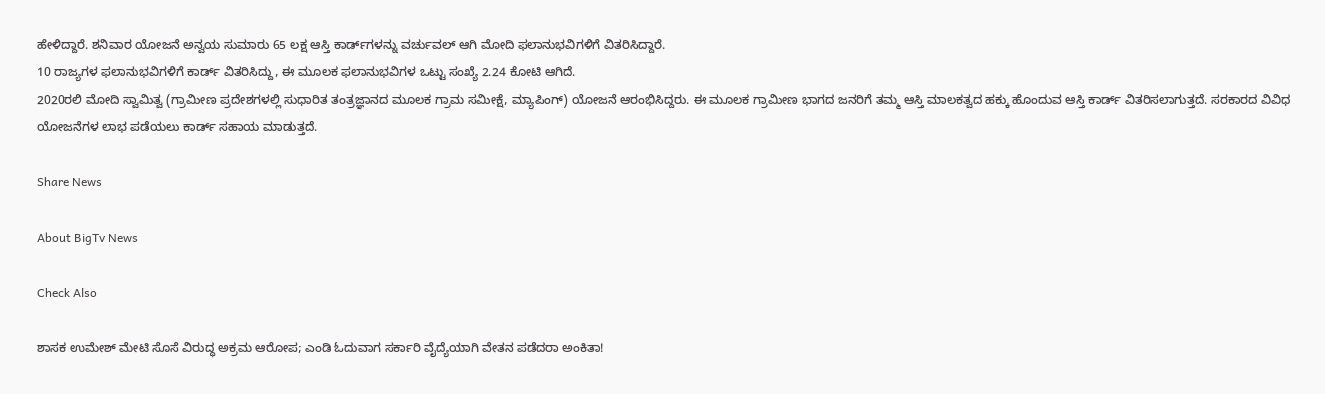ಹೇಳಿದ್ದಾರೆ. ಶನಿವಾರ ಯೋಜನೆ ಅನ್ವಯ ಸುಮಾರು 65 ಲಕ್ಷ ಆಸ್ತಿ ಕಾರ್ಡ್‌ಗಳನ್ನು ವರ್ಚುವಲ್‌ ಆಗಿ ಮೋದಿ ಫ‌ಲಾನುಭವಿಗಳಿಗೆ ವಿತರಿಸಿದ್ದಾರೆ.
10 ರಾಜ್ಯಗಳ ಫ‌ಲಾನುಭವಿಗಳಿಗೆ ಕಾರ್ಡ್‌ ವಿತರಿಸಿದ್ದು, ಈ ಮೂಲಕ ಫ‌ಲಾನುಭವಿಗಳ ಒಟ್ಟು ಸಂಖ್ಯೆ 2.24 ಕೋಟಿ ಆಗಿದೆ.
2020ರಲಿ ಮೋದಿ ಸ್ವಾಮಿತ್ವ (ಗ್ರಾಮೀಣ ಪ್ರದೇಶಗಳಲ್ಲಿ ಸುಧಾರಿತ ತಂತ್ರಜ್ಞಾನದ ಮೂಲಕ ಗ್ರಾಮ ಸಮೀಕ್ಷೆ, ಮ್ಯಾಪಿಂಗ್‌) ಯೋಜನೆ ಆರಂಭಿಸಿದ್ದರು. ಈ ಮೂಲಕ ಗ್ರಾಮೀಣ ಭಾಗದ ಜನರಿಗೆ ತಮ್ಮ ಆಸ್ತಿ ಮಾಲಕತ್ವದ ಹಕ್ಕು ಹೊಂದುವ ಆಸ್ತಿ ಕಾರ್ಡ್‌ ವಿತರಿಸಲಾಗುತ್ತದೆ. ಸರಕಾರದ ವಿವಿಧ ಯೋಜನೆಗಳ ಲಾಭ ಪಡೆಯಲು ಕಾರ್ಡ್‌ ಸಹಾಯ ಮಾಡುತ್ತದೆ.

Share News

About BigTv News

Check Also

ಶಾಸಕ ಉಮೇಶ್ ಮೇಟಿ ಸೊಸೆ ವಿರುದ್ಧ ಅಕ್ರಮ ಆರೋಪ; ಎಂಡಿ ಓದುವಾಗ ಸರ್ಕಾರಿ ವೈದ್ಯೆಯಾಗಿ ವೇತನ ಪಡೆದರಾ ಅಂಕಿತಾ!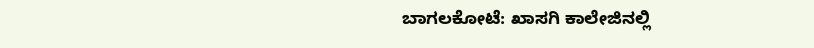ಬಾಗಲಕೋಟೆ: ಖಾಸಗಿ ಕಾಲೇಜಿನಲ್ಲಿ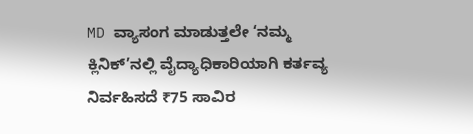MD ವ್ಯಾಸಂಗ ಮಾಡುತ್ತಲೇ ‘ನಮ್ಮ ಕ್ಲಿನಿಕ್’ನಲ್ಲಿ ವೈದ್ಯಾಧಿಕಾರಿಯಾಗಿ ಕರ್ತವ್ಯ ನಿರ್ವಹಿಸದೆ ₹75 ಸಾವಿರ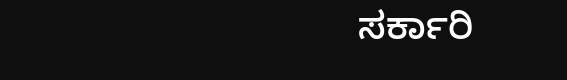ಸರ್ಕಾರಿ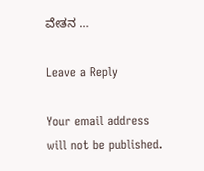ವೇತನ …

Leave a Reply

Your email address will not be published.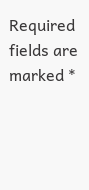Required fields are marked *